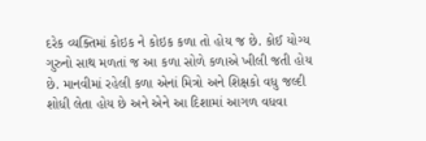દરેક વ્યક્તિમાં કોઇક ને કોઇક કળા તો હોય જ છે. કોઈ યોગ્ય ગુરુનો સાથ મળતાં જ આ કળા સોળે કળાએ ખીલી જતી હોય છે. માનવીમાં રહેલી કળા એનાં મિત્રો અને શિક્ષકો વધુ જલ્દી શોધી લેતા હોય છે અને એને આ દિશામાં આગળ વધવા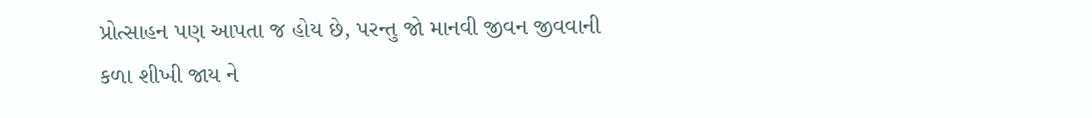પ્રોત્સાહન પણ આપતા જ હોય છે, પરન્તુ જો માનવી જીવન જીવવાની કળા શીખી જાય ને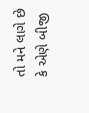તો મને લાગે છે કે એણે બીજી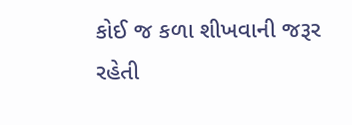કોઈ જ કળા શીખવાની જરૂર રહેતી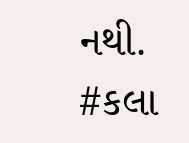નથી.
#કલા